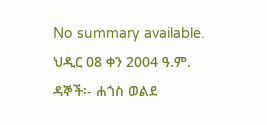No summary available.
ህዲር 08 ቀን 2004 ዓ.ም.
ዳኞች፡- ሐጎስ ወልደ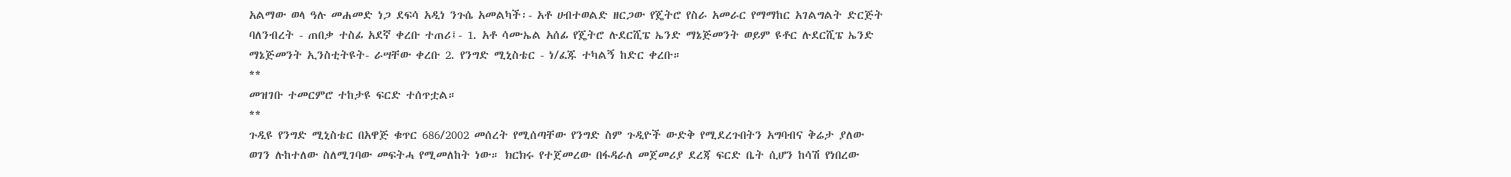አልማው ወላ ዓሉ መሐመድ ነጋ ደፍሳ አዲነ ንጉሴ አመልካች፡- አቶ ሀብተወልድ ዘርጋው የጄትሮ የስራ አመራር የማማከር አገልግልት ድርጅት ባለንብረት - ጠበቃ ተስፊ አደኛ ቀረቡ ተጠሪ፤- 1. አቶ ሳሙኤል አሰፊ የጄትሮ ሉደርሺፔ ኤንድ ማኔጅመንት ወይም ዩቶር ሉደርሺፔ ኤንድ ማኔጅመንት ኢንስቲትዩት- ራሣቸው ቀረቡ 2. የንግድ ሚኒስቴር - ነ/ፈጁ ተካልኝ ከድር ቀረቡ።
**
መዝገቡ ተመርምሮ ተከታዩ ፍርድ ተሰጥቷል።
**
ጉዲዩ የንግድ ሚኒስቴር በአዋጅ ቁጥር 686/2002 መሰረት የሚሰጣቸው የንግድ ስም ጉዲዮች ውድቅ የሚደረጉበትን አግባብና ቅሬታ ያለው ወገን ሉከተለው ስለሚገባው መፍትሓ የሚመለከት ነው። ክርክሩ የተጀመረው በፋዳራለ መጀመሪያ ደረጃ ፍርድ ቤት ሲሆን ከሳሽ የነበረው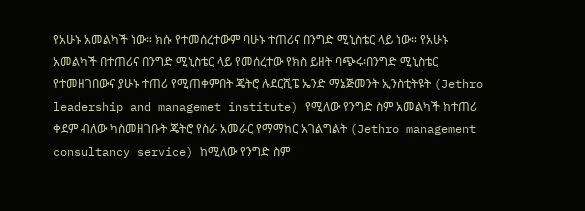የአሁኑ አመልካች ነው። ክሱ የተመሰረተውም ባሁኑ ተጠሪና በንግድ ሚኒስቴር ላይ ነው። የአሁኑ አመልካች በተጠሪና በንግድ ሚኒስቴር ላይ የመሰረተው የክስ ይዘት ባጭሩ፡በንግድ ሚኒስቴር የተመዘገበውና ያሁኑ ተጠሪ የሚጠቀምበት ጄትሮ ሉደርሺፔ ኤንድ ማኔጅመንት ኢንስቲትዩት (Jethro leadership and managemet institute) የሚለው የንግድ ስም አመልካች ከተጠሪ ቀደም ብለው ካስመዘገቡት ጄትሮ የስራ አመራር የማማከር አገልግልት (Jethro management consultancy service) ከሚለው የንግድ ስም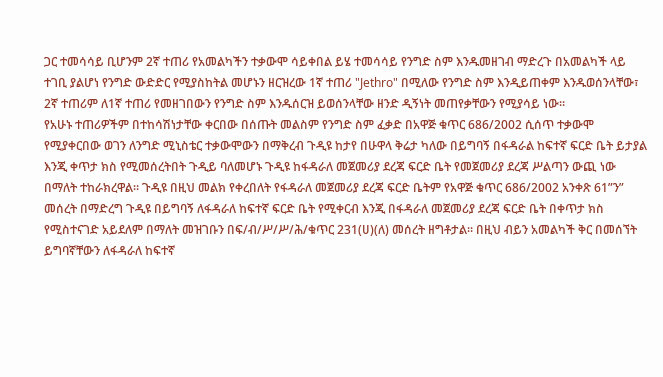ጋር ተመሳሳይ ቢሆንም 2ኛ ተጠሪ የአመልካችን ተቃውሞ ሳይቀበል ይሄ ተመሳሳይ የንግድ ስም እንዱመዘገብ ማድረጉ በአመልካች ላይ ተገቢ ያልሆነ የንግድ ውድድር የሚያስከትል መሆኑን ዘርዝረው 1ኛ ተጠሪ "Jethro" በሚለው የንግድ ስም እንዲይጠቀም እንዱወሰንላቸው፣ 2ኛ ተጠሪም ለ1ኛ ተጠሪ የመዘገበውን የንግድ ስም እንዱሰርዝ ይወሰንላቸው ዘንድ ዲኝነት መጠየቃቸውን የሚያሳይ ነው።
የአሁኑ ተጠሪዎችም በተከሳሽነታቸው ቀርበው በሰጡት መልስም የንግድ ስም ፈቃድ በአዋጅ ቁጥር 686/2002 ሲሰጥ ተቃውሞ የሚያቀርበው ወገን ለንግድ ሚኒስቴር ተቃውሞውን በማቅረብ ጉዲዩ ከታየ በሁዋላ ቅሬታ ካለው በይግባኝ በፋዳራል ከፍተኛ ፍርድ ቤት ይታያል እንጂ ቀጥታ ክስ የሚመሰረትበት ጉዲይ ባለመሆኑ ጉዲዩ ከፋዳራለ መጀመሪያ ደረጃ ፍርድ ቤት የመጀመሪያ ደረጃ ሥልጣን ውጪ ነው በማለት ተከራክረዋል። ጉዲዩ በዚህ መልክ የቀረበለት የፋዳራለ መጀመሪያ ደረጃ ፍርድ ቤትም የአዋጅ ቁጥር 686/2002 አንቀጽ 61”ን” መሰረት በማድረግ ጉዲዩ በይግባኝ ለፋዳራለ ከፍተኛ ፍርድ ቤት የሚቀርብ እንጂ በፋዳራለ መጀመሪያ ደረጃ ፍርድ ቤት በቀጥታ ክስ የሚስተናገድ አይደለም በማለት መዝገቡን በፍ/ብ/ሥ/ሥ/ሕ/ቁጥር 231(ሀ)(ለ) መሰረት ዘግቶታል። በዚህ ብይን አመልካች ቅር በመሰኘት ይግባኛቸውን ለፋዳራለ ከፍተኛ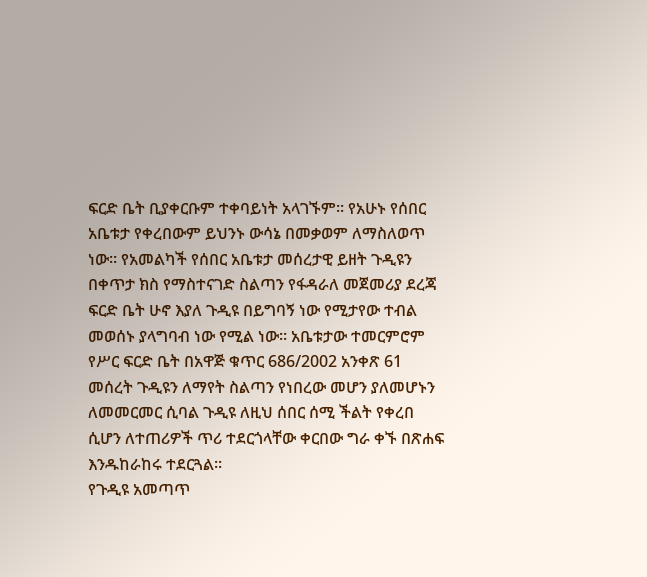ፍርድ ቤት ቢያቀርቡም ተቀባይነት አላገኙም። የአሁኑ የሰበር አቤቱታ የቀረበውም ይህንኑ ውሳኔ በመቃወም ለማስለወጥ ነው። የአመልካች የሰበር አቤቱታ መሰረታዊ ይዘት ጉዲዩን በቀጥታ ክስ የማስተናገድ ስልጣን የፋዳራለ መጀመሪያ ደረጃ ፍርድ ቤት ሁኖ እያለ ጉዲዩ በይግባኝ ነው የሚታየው ተብል መወሰኑ ያላግባብ ነው የሚል ነው። አቤቱታው ተመርምሮም የሥር ፍርድ ቤት በአዋጅ ቁጥር 686/2002 አንቀጽ 61 መሰረት ጉዲዩን ለማየት ስልጣን የነበረው መሆን ያለመሆኑን ለመመርመር ሲባል ጉዲዩ ለዚህ ሰበር ሰሚ ችልት የቀረበ ሲሆን ለተጠሪዎች ጥሪ ተደርጎላቸው ቀርበው ግራ ቀኙ በጽሐፍ እንዱከራከሩ ተደርጓል።
የጉዲዩ አመጣጥ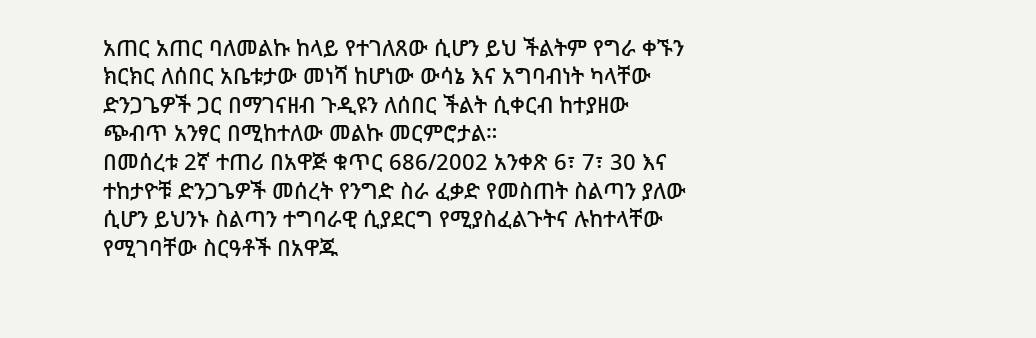አጠር አጠር ባለመልኩ ከላይ የተገለጸው ሲሆን ይህ ችልትም የግራ ቀኙን ክርክር ለሰበር አቤቱታው መነሻ ከሆነው ውሳኔ እና አግባብነት ካላቸው ድንጋጌዎች ጋር በማገናዘብ ጉዲዩን ለሰበር ችልት ሲቀርብ ከተያዘው ጭብጥ አንፃር በሚከተለው መልኩ መርምሮታል።
በመሰረቱ 2ኛ ተጠሪ በአዋጅ ቁጥር 686/2002 አንቀጽ 6፣ 7፣ 30 እና ተከታዮቹ ድንጋጌዎች መሰረት የንግድ ስራ ፈቃድ የመስጠት ስልጣን ያለው ሲሆን ይህንኑ ስልጣን ተግባራዊ ሲያደርግ የሚያስፈልጉትና ሉከተላቸው የሚገባቸው ስርዓቶች በአዋጁ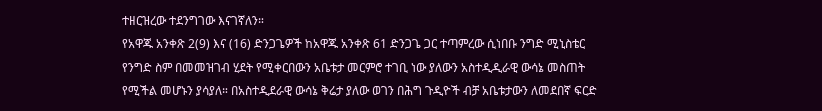ተዘርዝረው ተደንግገው እናገኛለን።
የአዋጁ አንቀጽ 2(9) እና (16) ድንጋጌዎች ከአዋጁ አንቀጽ 61 ድንጋጌ ጋር ተጣምረው ሲነበቡ ንግድ ሚኒስቴር የንግድ ስም በመመዝገብ ሂደት የሚቀርበውን አቤቱታ መርምሮ ተገቢ ነው ያለውን አስተዲዲራዊ ውሳኔ መስጠት የሚችል መሆኑን ያሳያለ። በአስተዲደራዊ ውሳኔ ቅሬታ ያለው ወገን በሕግ ጉዲዮች ብቻ አቤቱታውን ለመደበኛ ፍርድ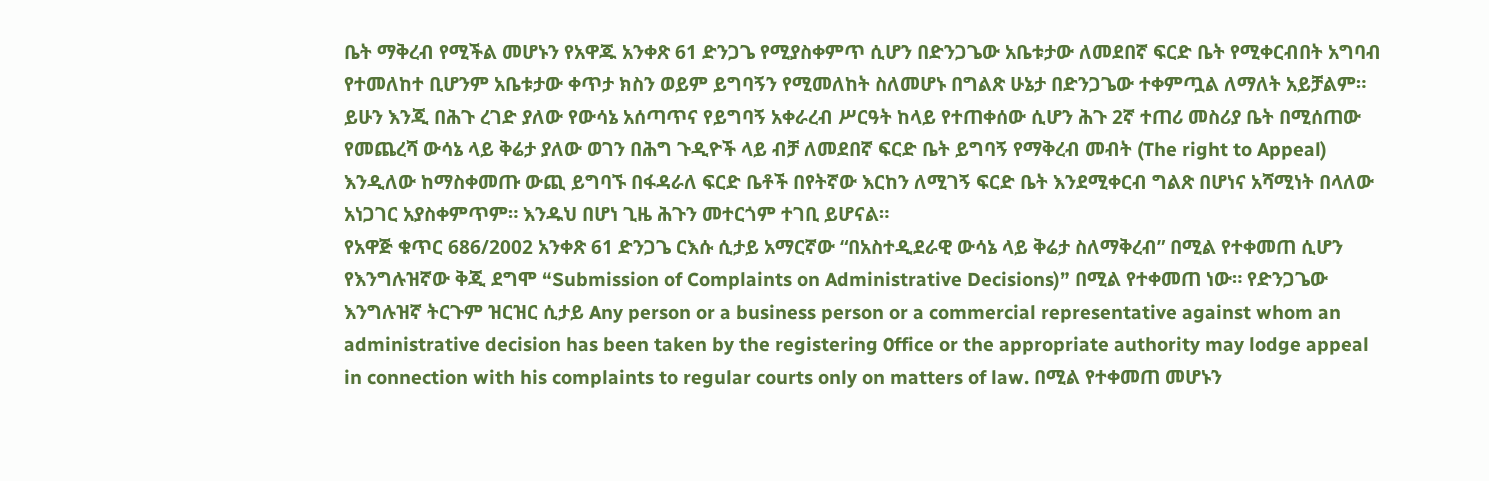ቤት ማቅረብ የሚችል መሆኑን የአዋጁ አንቀጽ 61 ድንጋጌ የሚያስቀምጥ ሲሆን በድንጋጌው አቤቱታው ለመደበኛ ፍርድ ቤት የሚቀርብበት አግባብ የተመለከተ ቢሆንም አቤቱታው ቀጥታ ክስን ወይም ይግባኝን የሚመለከት ስለመሆኑ በግልጽ ሁኔታ በድንጋጌው ተቀምጧል ለማለት አይቻልም። ይሁን እንጂ በሕጉ ረገድ ያለው የውሳኔ አሰጣጥና የይግባኝ አቀራረብ ሥርዓት ከላይ የተጠቀሰው ሲሆን ሕጉ 2ኛ ተጠሪ መስሪያ ቤት በሚሰጠው የመጨረሻ ውሳኔ ላይ ቅሬታ ያለው ወገን በሕግ ጉዲዮች ላይ ብቻ ለመደበኛ ፍርድ ቤት ይግባኝ የማቅረብ መብት (The right to Appeal) እንዲለው ከማስቀመጡ ውጪ ይግባኙ በፋዳራለ ፍርድ ቤቶች በየትኛው እርከን ለሚገኝ ፍርድ ቤት እንደሚቀርብ ግልጽ በሆነና አሻሚነት በላለው አነጋገር አያስቀምጥም። እንዱህ በሆነ ጊዜ ሕጉን መተርጎም ተገቢ ይሆናል።
የአዋጅ ቁጥር 686/2002 አንቀጽ 61 ድንጋጌ ርእሱ ሲታይ አማርኛው “በአስተዲደራዊ ውሳኔ ላይ ቅሬታ ስለማቅረብ” በሚል የተቀመጠ ሲሆን የእንግሉዝኛው ቅጂ ደግሞ “Submission of Complaints on Administrative Decisions)” በሚል የተቀመጠ ነው። የድንጋጌው እንግሉዝኛ ትርጉም ዝርዝር ሲታይ Any person or a business person or a commercial representative against whom an administrative decision has been taken by the registering 0ffice or the appropriate authority may lodge appeal in connection with his complaints to regular courts only on matters of law. በሚል የተቀመጠ መሆኑን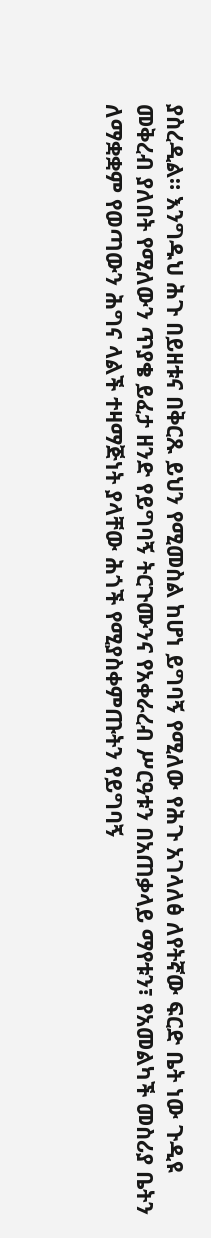ያስረዲል። እንግዱህ ሕጉ በይዘቱና በቅርጹ ይህን የሚመስል ከሆነ ይግባኝ የሚለው የሕጉ አገላለፅ ለየትኛው ፍርድ ቤት ነው ጉዲዩ መቅረብ ያለበት የሚለውን ጥያቄ ይፈታ ዘንድ የይግባኝ ትርጉሙንና የአቀራረብ ሥርዓቱን በአጠቃላይ ማየቱን፣ የአመልካች መስሪያ ቤትን ለማቋቋም የወጣውን ሕግና ላልች ተዛማጅነት ያላቸው ሕጎች የሚያስቀምጡትን የይግባኝ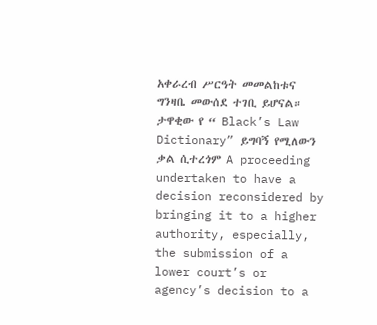አቀራረብ ሥርዓት መመልከቱና ግንዛቤ መውሰደ ተገቢ ይሆናል።
ታዋቂው የ “ Black’s Law Dictionary” ይግባኝ የሚለውን ቃል ሲተረጎም A proceeding undertaken to have a decision reconsidered by bringing it to a higher authority, especially, the submission of a lower court’s or agency’s decision to a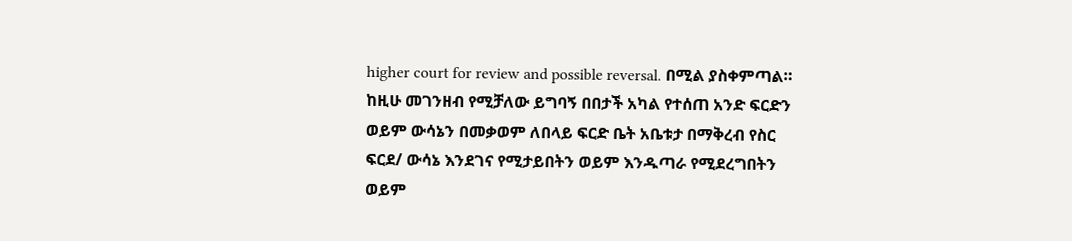higher court for review and possible reversal. በሚል ያስቀምጣል። ከዚሁ መገንዘብ የሚቻለው ይግባኝ በበታች አካል የተሰጠ አንድ ፍርድን ወይም ውሳኔን በመቃወም ለበላይ ፍርድ ቤት አቤቱታ በማቅረብ የስር ፍርደ/ ውሳኔ እንደገና የሚታይበትን ወይም እንዱጣራ የሚደረግበትን ወይም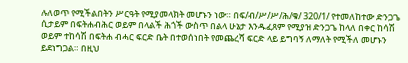ሉለወጥ የሚችልበትን ሥርዓት የሚያመላክት መሆኑን ነው። በፍ/ብ/ሥ/ሥ/ሕ/ቁ/ 320/1/ የተመለከተው ድንጋጌ ሲታይም በፍትሐብሕር ወይም በላልች ሕጎች ውስጥ በልላ ሁኔታ እንዱፈጸም የሚያዝ ድንጋጌ ከላለ በቀር ከሳሽ ወይም ተከሳሽ በፍትሐ ብሓር ፍርድ ቤት በተወሰነበት የመጨረሻ ፍርድ ላይ ይግባኝ ለማለት የሚችለ መሆኑን ይደነግጋል። በዚህ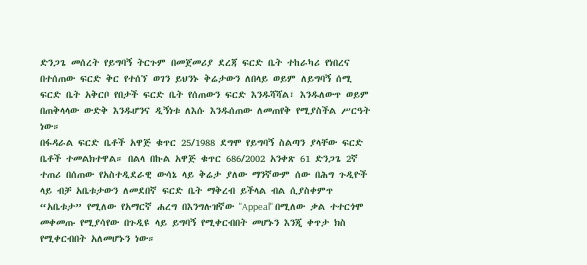ድንጋጌ መሰረት የይግባኝ ትርጉም በመጀመሪያ ደረጃ ፍርድ ቤት ተከራካሪ የነበረና በተሰጠው ፍርድ ቅር የተሰኘ ወገን ይህንኑ ቅሬታውን ለበላይ ወይም ለይግባኝ ሰሚ ፍርድ ቤት አቅርቦ የበታች ፍርድ ቤት የሰጠውን ፍርድ እንዱሻሻል፣ እንዱለውጥ ወይም በጠቅላላው ውድቅ እንዱሆንና ዲኝነቱ ለእሱ እንዱሰጠው ለመጠየቅ የሚያስችል ሥርዓት ነው።
በፋዳራል ፍርድ ቤቶች አዋጅ ቁጥር 25/1988 ደግሞ የይግባኝ ስልጣን ያላቸው ፍርድ ቤቶች ተመልክተዋል። በልላ በኩል አዋጅ ቁጥር 686/2002 አንቀጽ 61 ድንጋጌ 2ኛ ተጠሪ በሰጠው የአስተዲደራዊ ውሳኔ ላይ ቅሬታ ያለው ማንኛውም ሰው በሕግ ጉዲዮች ላይ ብቻ አቤቱታውን ለመደበኛ ፍርድ ቤት ማቅረብ ይችላል ብል ሲያስቀምጥ “አቤቱታ” የሚለው የአማርኛ ሐረግ በእንግሉዝኛው "Appeal" በሚለው ቃል ተተርጎሞ መቀመጡ የሚያሳየው በጉዲዩ ላይ ይግባኝ የሚቀርብበት መሆኑን እንጂ ቀጥታ ክስ የሚቀርብበት አለመሆኑን ነው።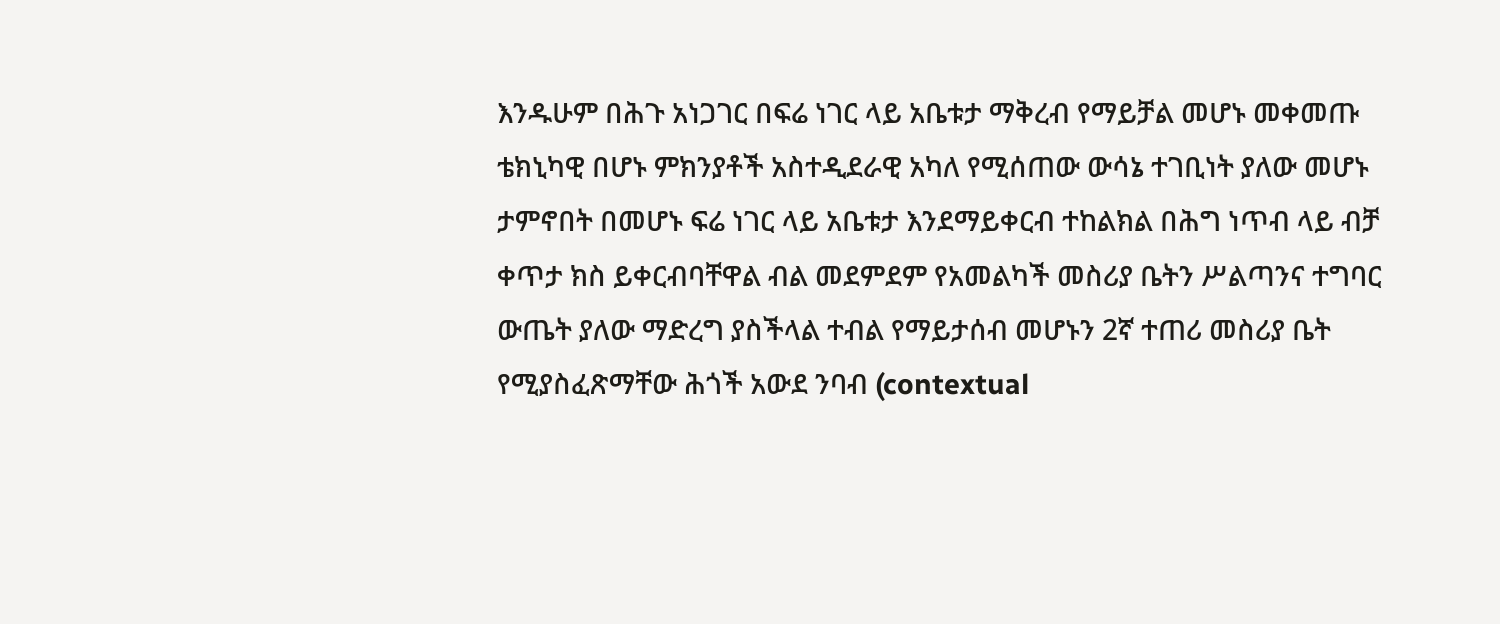እንዱሁም በሕጉ አነጋገር በፍሬ ነገር ላይ አቤቱታ ማቅረብ የማይቻል መሆኑ መቀመጡ ቴክኒካዊ በሆኑ ምክንያቶች አስተዲደራዊ አካለ የሚሰጠው ውሳኔ ተገቢነት ያለው መሆኑ ታምኖበት በመሆኑ ፍሬ ነገር ላይ አቤቱታ እንደማይቀርብ ተከልክል በሕግ ነጥብ ላይ ብቻ ቀጥታ ክስ ይቀርብባቸዋል ብል መደምደም የአመልካች መስሪያ ቤትን ሥልጣንና ተግባር ውጤት ያለው ማድረግ ያስችላል ተብል የማይታሰብ መሆኑን 2ኛ ተጠሪ መስሪያ ቤት የሚያስፈጽማቸው ሕጎች አውደ ንባብ (contextual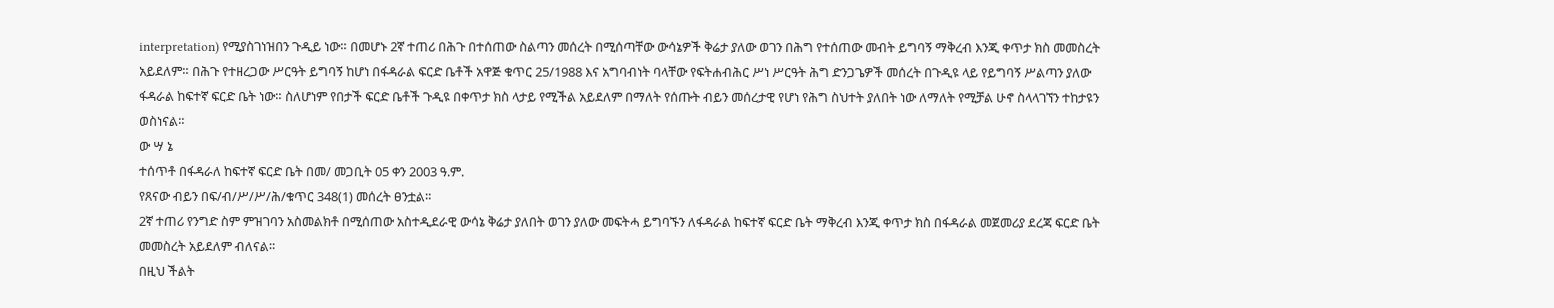interpretation) የሚያስገነዝበን ጉዲይ ነው። በመሆኑ 2ኛ ተጠሪ በሕጉ በተሰጠው ስልጣን መሰረት በሚሰጣቸው ውሳኔዎች ቅሬታ ያለው ወገን በሕግ የተሰጠው መብት ይግባኝ ማቅረብ እንጂ ቀጥታ ክስ መመስረት አይደለም። በሕጉ የተዘረጋው ሥርዓት ይግባኝ ከሆነ በፋዳራል ፍርድ ቤቶች አዋጅ ቁጥር 25/1988 እና አግባብነት ባላቸው የፍትሐብሕር ሥነ ሥርዓት ሕግ ድንጋጌዎች መሰረት በጉዲዩ ላይ የይግባኝ ሥልጣን ያለው ፋዳራል ከፍተኛ ፍርድ ቤት ነው። ስለሆነም የበታች ፍርድ ቤቶች ጉዲዩ በቀጥታ ክስ ላታይ የሚችል አይደለም በማለት የሰጡት ብይን መሰረታዊ የሆነ የሕግ ስህተት ያለበት ነው ለማለት የሚቻል ሁኖ ስላላገኘን ተከታዩን ወስነናል።
ው ሣ ኔ
ተሰጥቶ በፋዳራለ ከፍተኛ ፍርድ ቤት በመ/ መጋቢት 05 ቀን 2003 ዓ.ም.
የጸናው ብይን በፍ/ብ/ሥ/ሥ/ሕ/ቁጥር 348(1) መሰረት ፀንቷል።
2ኛ ተጠሪ የንግድ ስም ምዝገባን አስመልክቶ በሚሰጠው አስተዲደራዊ ውሳኔ ቅሬታ ያለበት ወገን ያለው መፍትሓ ይግባኙን ለፋዳራል ከፍተኛ ፍርድ ቤት ማቅረብ እንጂ ቀጥታ ክስ በፋዳራል መጀመሪያ ደረጃ ፍርድ ቤት መመስረት አይደለም ብለናል።
በዚህ ችልት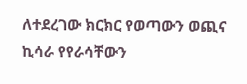ለተደረገው ክርክር የወጣውን ወጪና ኪሳራ የየራሳቸውን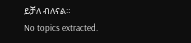ይቻለ ብለናል።
No topics extracted.